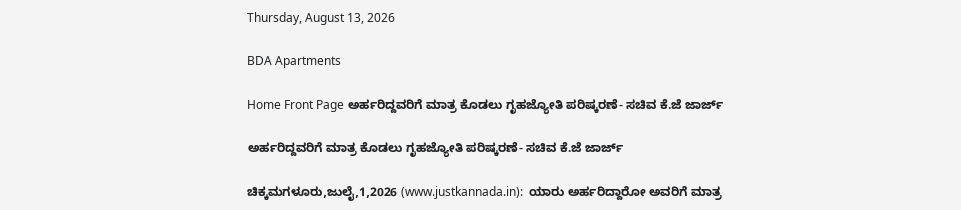Thursday, August 13, 2026

BDA Apartments

Home Front Page ಅರ್ಹರಿದ್ದವರಿಗೆ ಮಾತ್ರ ಕೊಡಲು ಗೃಹಜ್ಯೋತಿ ಪರಿಷ್ಕರಣೆ- ಸಚಿವ ಕೆ.ಜೆ ಜಾರ್ಜ್

ಅರ್ಹರಿದ್ದವರಿಗೆ ಮಾತ್ರ ಕೊಡಲು ಗೃಹಜ್ಯೋತಿ ಪರಿಷ್ಕರಣೆ- ಸಚಿವ ಕೆ.ಜೆ ಜಾರ್ಜ್

ಚಿಕ್ಕಮಗಳೂರು,ಜುಲೈ,1,2026 (www.justkannada.in):  ಯಾರು ಅರ್ಹರಿದ್ದಾರೋ ಅವರಿಗೆ ಮಾತ್ರ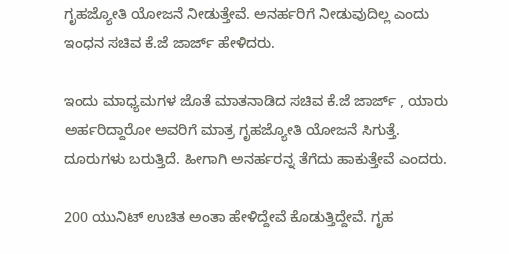ಗೃಹಜ್ಯೋತಿ ಯೋಜನೆ ನೀಡುತ್ತೇವೆ. ಅನರ್ಹರಿಗೆ ನೀಡುವುದಿಲ್ಲ ಎಂದು ಇಂಧನ ಸಚಿವ ಕೆ.ಜೆ ಜಾರ್ಜ್ ಹೇಳಿದರು.

ಇಂದು ಮಾಧ್ಯಮಗಳ ಜೊತೆ ಮಾತನಾಡಿದ ಸಚಿವ ಕೆ.ಜೆ ಜಾರ್ಜ್ , ಯಾರು ಅರ್ಹರಿದ್ದಾರೋ ಅವರಿಗೆ ಮಾತ್ರ ಗೃಹಜ್ಯೋತಿ ಯೋಜನೆ ಸಿಗುತ್ತೆ.  ದೂರುಗಳು ಬರುತ್ತಿದೆ. ಹೀಗಾಗಿ ಅನರ್ಹರನ್ನ ತೆಗೆದು ಹಾಕುತ್ತೇವೆ ಎಂದರು.

200 ಯುನಿಟ್ ಉಚಿತ ಅಂತಾ ಹೇಳಿದ್ದೇವೆ ಕೊಡುತ್ತಿದ್ದೇವೆ. ಗೃಹ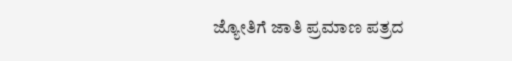ಜ್ಯೋತಿಗೆ ಜಾತಿ ಪ್ರಮಾಣ ಪತ್ರದ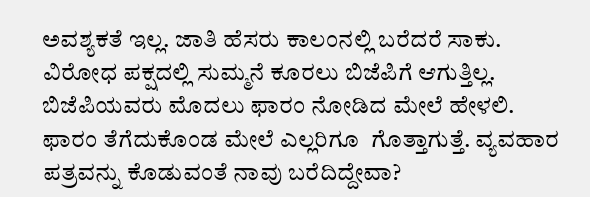ಅವಶ್ಯಕತೆ ಇಲ್ಲ. ಜಾತಿ ಹೆಸರು ಕಾಲಂನಲ್ಲಿ ಬರೆದರೆ ಸಾಕು. ವಿರೋಧ ಪಕ್ಷದಲ್ಲಿ ಸುಮ್ಮನೆ ಕೂರಲು ಬಿಜೆಪಿಗೆ ಆಗುತ್ತಿಲ್ಲ. ಬಿಜೆಪಿಯವರು ಮೊದಲು ಫಾರಂ ನೋಡಿದ ಮೇಲೆ ಹೇಳಲಿ.  ಫಾರಂ ತೆಗೆದುಕೊಂಡ ಮೇಲೆ ಎಲ್ಲರಿಗೂ  ಗೊತ್ತಾಗುತ್ತೆ. ವ್ಯವಹಾರ ಪತ್ರವನ್ನು ಕೊಡುವಂತೆ ನಾವು ಬರೆದಿದ್ದೇವಾ?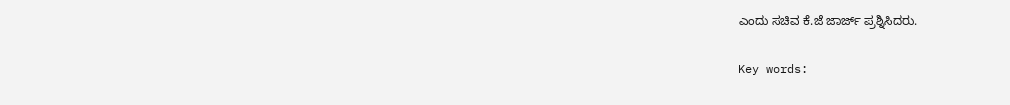ಎಂದು ಸಚಿವ ಕೆ.ಜೆ ಜಾರ್ಜ್ ಪ್ರಶ್ನಿಸಿದರು.

Key words: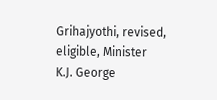Grihajyothi, revised, eligible, Minister K.J. George